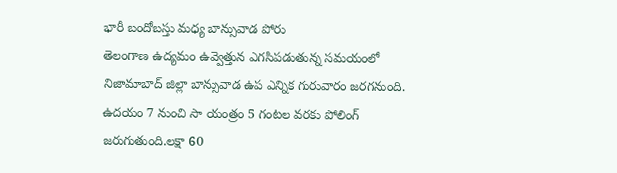భారీ బందోబస్తు మధ్య బాన్సువాడ పోరు
తెలంగాణ ఉద్యమం ఉవ్వెత్తున ఎగసిపడుతున్న సమయంలో నిజామాబాద్ జిల్లా బాన్సువాడ ఉప ఎన్నిక గురువారం జరగనుంది. ఉదయం 7 నుంచి సా యంత్రం 5 గంటల వరకు పోలింగ్ జరుగుతుంది.లక్షా 60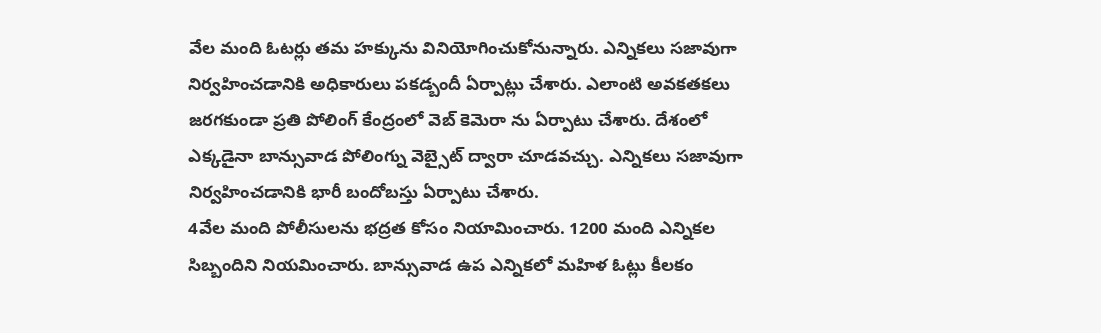వేల మంది ఓటర్లు తమ హక్కును వినియోగించుకోనున్నారు. ఎన్నికలు సజావుగా నిర్వహించడానికి అధికారులు పకడ్బందీ ఏర్పాట్లు చేశారు. ఎలాంటి అవకతకలు జరగకుండా ప్రతి పోలింగ్ కేంద్రంలో వెబ్ కెమెరా ను ఏర్పాటు చేశారు. దేశంలో ఎక్కడైనా బాన్సువాడ పోలింగ్ను వెబ్సైట్ ద్వారా చూడవచ్చు. ఎన్నికలు సజావుగా నిర్వహించడానికి భారీ బందోబస్తు ఏర్పాటు చేశారు.
4వేల మంది పోలీసులను భద్రత కోసం నియామించారు. 1200 మంది ఎన్నికల సిబ్బందిని నియమించారు. బాన్సువాడ ఉప ఎన్నికలో మహిళ ఓట్లు కీలకం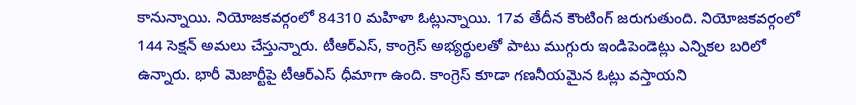కానున్నాయి. నియోజకవర్గంలో 84310 మహిళా ఓట్లున్నాయి. 17వ తేదీన కౌంటింగ్ జరుగుతుంది. నియోజకవర్గంలో 144 సెక్షన్ అమలు చేస్తున్నారు. టీఆర్ఎస్, కాంగ్రెస్ అభ్యర్థులతో పాటు ముగ్గురు ఇండిపెండెట్లు ఎన్నికల బరిలో ఉన్నారు. భారీ మెజార్టీపై టీఆర్ఎస్ ధీమాగా ఉంది. కాంగ్రెస్ కూడా గణనీయమైన ఓట్లు వస్తాయని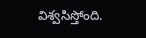విశ్వసిస్తోంది.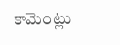కామెంట్లు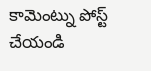కామెంట్ను పోస్ట్ చేయండి